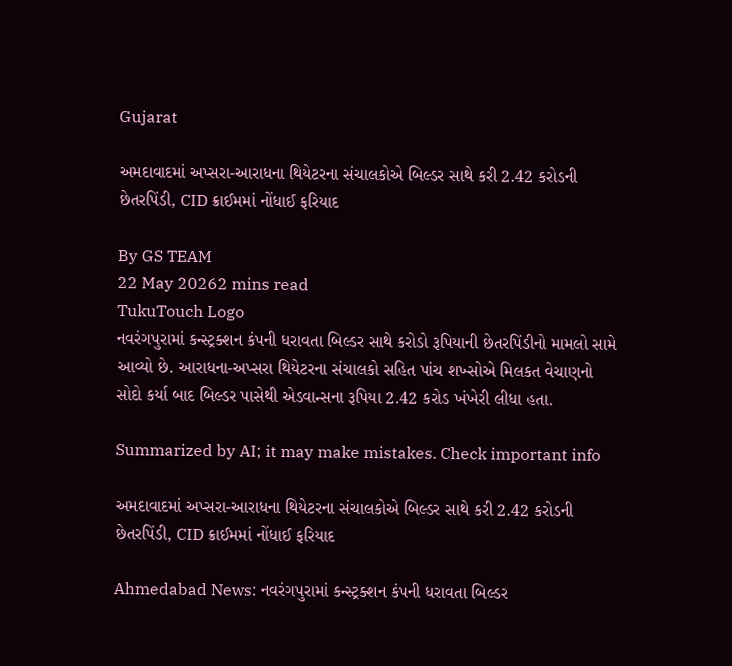Gujarat

અમદાવાદમાં અપ્સરા-આરાધના થિયેટરના સંચાલકોએ બિલ્ડર સાથે કરી 2.42 કરોડની છેતરપિંડી, CID ક્રાઈમમાં નોંધાઈ ફરિયાદ

By GS TEAM
22 May 20262 mins read
TukuTouch Logo
નવરંગપુરામાં કન્સ્ટ્રક્શન કંપની ધરાવતા બિલ્ડર સાથે કરોડો રૂપિયાની છેતરપિંડીનો મામલો સામે આવ્યો છે. આરાધના-અપ્સરા થિયેટરના સંચાલકો સહિત પાંચ શખ્સોએ મિલકત વેચાણનો સોદો કર્યા બાદ બિલ્ડર પાસેથી એડવાન્સના રૂપિયા 2.42 કરોડ ખંખેરી લીધા હતા.

Summarized by AI; it may make mistakes. Check important info

અમદાવાદમાં અપ્સરા-આરાધના થિયેટરના સંચાલકોએ બિલ્ડર સાથે કરી 2.42 કરોડની છેતરપિંડી, CID ક્રાઈમમાં નોંધાઈ ફરિયાદ

Ahmedabad News: નવરંગપુરામાં કન્સ્ટ્રક્શન કંપની ધરાવતા બિલ્ડર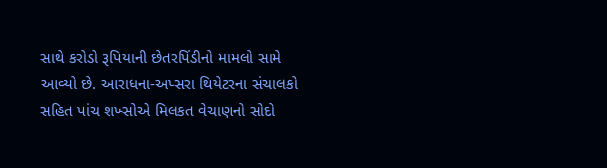સાથે કરોડો રૂપિયાની છેતરપિંડીનો મામલો સામે આવ્યો છે. આરાધના-અપ્સરા થિયેટરના સંચાલકો સહિત પાંચ શખ્સોએ મિલકત વેચાણનો સોદો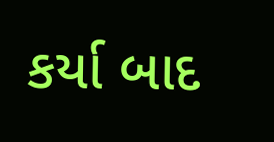કર્યા બાદ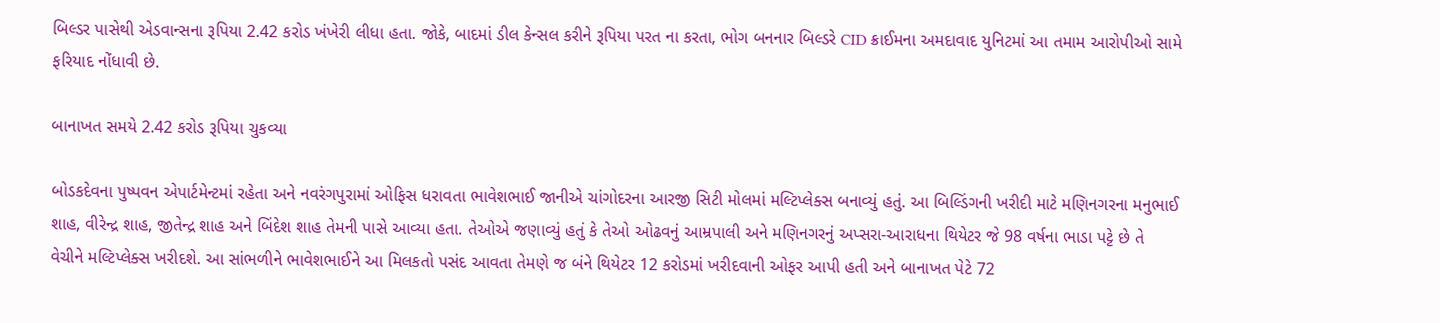બિલ્ડર પાસેથી એડવાન્સના રૂપિયા 2.42 કરોડ ખંખેરી લીધા હતા. જોકે, બાદમાં ડીલ કેન્સલ કરીને રૂપિયા પરત ના કરતા, ભોગ બનનાર બિલ્ડરે CID ક્રાઈમના અમદાવાદ યુનિટમાં આ તમામ આરોપીઓ સામે ફરિયાદ નોંધાવી છે.

બાનાખત સમયે 2.42 કરોડ રૂપિયા ચુકવ્યા

બોડકદેવના પુષ્પવન એપાર્ટમેન્ટમાં રહેતા અને નવરંગપુરામાં ઓફિસ ધરાવતા ભાવેશભાઈ જાનીએ ચાંગોદરના આરજી સિટી મોલમાં મલ્ટિપ્લેક્સ બનાવ્યું હતું. આ બિલ્ડિંગની ખરીદી માટે મણિનગરના મનુભાઈ શાહ, વીરેન્દ્ર શાહ, જીતેન્દ્ર શાહ અને બિંદેશ શાહ તેમની પાસે આવ્યા હતા. તેઓએ જણાવ્યું હતું કે તેઓ ઓઢવનું આમ્રપાલી અને મણિનગરનું અપ્સરા-આરાધના થિયેટર જે 98 વર્ષના ભાડા પટ્ટે છે તે વેચીને મલ્ટિપ્લેક્સ ખરીદશે. આ સાંભળીને ભાવેશભાઈને આ મિલકતો પસંદ આવતા તેમણે જ બંને થિયેટર 12 કરોડમાં ખરીદવાની ઓફર આપી હતી અને બાનાખત પેટે 72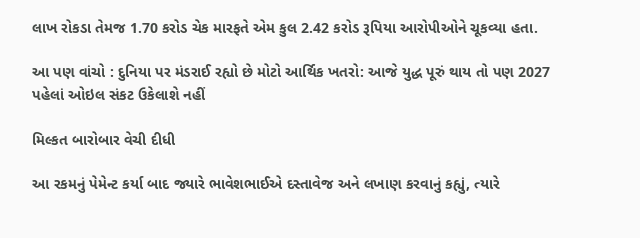લાખ રોકડા તેમજ 1.70 કરોડ ચેક મારફતે એમ કુલ 2.42 કરોડ રૂપિયા આરોપીઓને ચૂકવ્યા હતા.

આ પણ વાંચો : દુનિયા પર મંડરાઈ રહ્યો છે મોટો આર્થિક ખતરો: આજે યુદ્ધ પૂરું થાય તો પણ 2027 પહેલાં ઓઇલ સંકટ ઉકેલાશે નહીં

મિલ્કત બારોબાર વેચી દીધી

આ રકમનું પેમેન્ટ કર્યા બાદ જ્યારે ભાવેશભાઈએ દસ્તાવેજ અને લખાણ કરવાનું કહ્યું, ત્યારે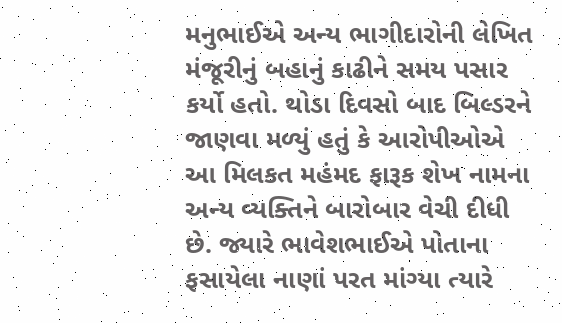મનુભાઈએ અન્ય ભાગીદારોની લેખિત મંજૂરીનું બહાનું કાઢીને સમય પસાર કર્યો હતો. થોડા દિવસો બાદ બિલ્ડરને જાણવા મળ્યું હતું કે આરોપીઓએ આ મિલકત મહંમદ ફારૂક શેખ નામના અન્ય વ્યક્તિને બારોબાર વેચી દીધી છે. જ્યારે ભાવેશભાઈએ પોતાના ફસાયેલા નાણાં પરત માંગ્યા ત્યારે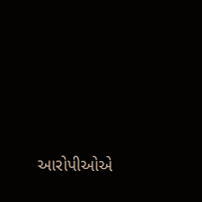આરોપીઓએ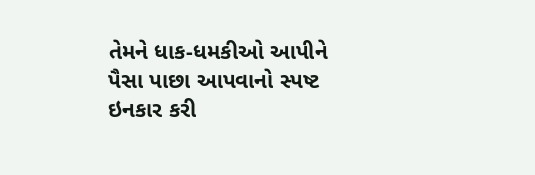તેમને ધાક-ધમકીઓ આપીને પૈસા પાછા આપવાનો સ્પષ્ટ ઇનકાર કરી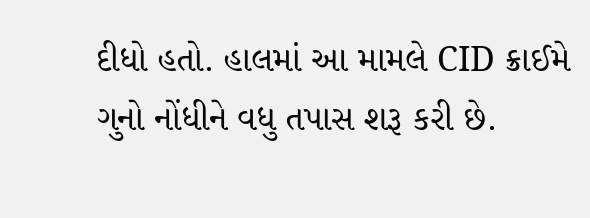દીધો હતો. હાલમાં આ મામલે CID ક્રાઈમે ગુનો નોંધીને વધુ તપાસ શરૂ કરી છે.